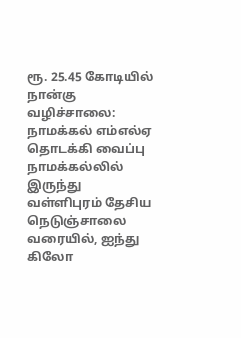ரூ. 25.45 கோடியில் நான்கு வழிச்சாலை: நாமக்கல் எம்எல்ஏ தொடக்கி வைப்பு
நாமக்கல்லில் இருந்து வள்ளிபுரம் தேசிய நெடுஞ்சாலை வரையில், ஐந்து கிலோ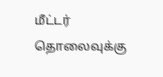மீட்டர் தொலைவுக்கு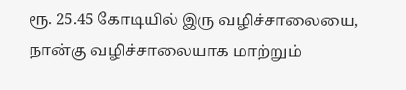ரூ. 25.45 கோடியில் இரு வழிச்சாலையை, நான்கு வழிச்சாலையாக மாற்றும்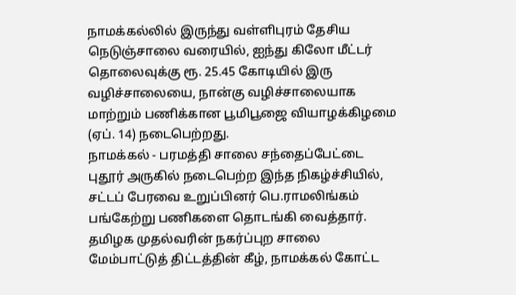நாமக்கல்லில் இருந்து வள்ளிபுரம் தேசிய நெடுஞ்சாலை வரையில், ஐந்து கிலோ மீட்டர் தொலைவுக்கு ரூ. 25.45 கோடியில் இரு வழிச்சாலையை, நான்கு வழிச்சாலையாக மாற்றும் பணிக்கான பூமிபூஜை வியாழக்கிழமை (ஏப். 14) நடைபெற்றது.
நாமக்கல் - பரமத்தி சாலை சந்தைப்பேட்டை புதூர் அருகில் நடைபெற்ற இந்த நிகழ்ச்சியில், சட்டப் பேரவை உறுப்பினர் பெ.ராமலிங்கம் பங்கேற்று பணிகளை தொடங்கி வைத்தார். தமிழக முதல்வரின் நகர்ப்புற சாலை மேம்பாட்டுத் திட்டத்தின் கீழ், நாமக்கல் கோட்ட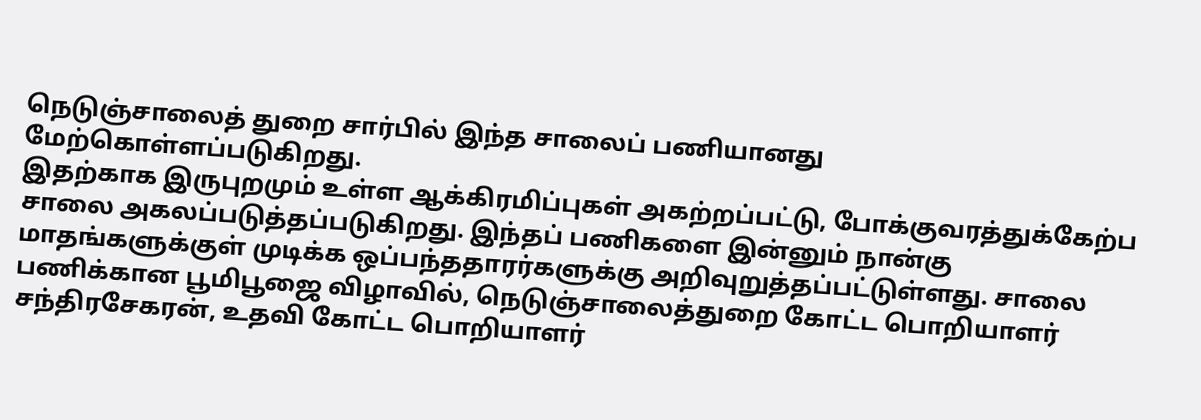நெடுஞ்சாலைத் துறை சார்பில் இந்த சாலைப் பணியானது மேற்கொள்ளப்படுகிறது.
இதற்காக இருபுறமும் உள்ள ஆக்கிரமிப்புகள் அகற்றப்பட்டு, போக்குவரத்துக்கேற்ப சாலை அகலப்படுத்தப்படுகிறது. இந்தப் பணிகளை இன்னும் நான்கு மாதங்களுக்குள் முடிக்க ஒப்பந்ததாரர்களுக்கு அறிவுறுத்தப்பட்டுள்ளது. சாலை பணிக்கான பூமிபூஜை விழாவில், நெடுஞ்சாலைத்துறை கோட்ட பொறியாளர் சந்திரசேகரன், உதவி கோட்ட பொறியாளர்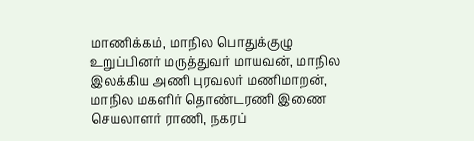மாணிக்கம், மாநில பொதுக்குழு உறுப்பினர் மருத்துவர் மாயவன், மாநில இலக்கிய அணி புரவலர் மணிமாறன், மாநில மகளிர் தொண்டரணி இணை செயலாளர் ராணி, நகரப்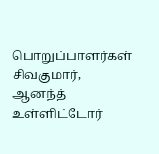பொறுப்பாளர்கள் சிவகுமார், ஆனந்த் உள்ளிட்டோர்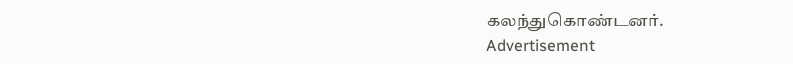கலந்துகொண்டனர்.
Advertisement